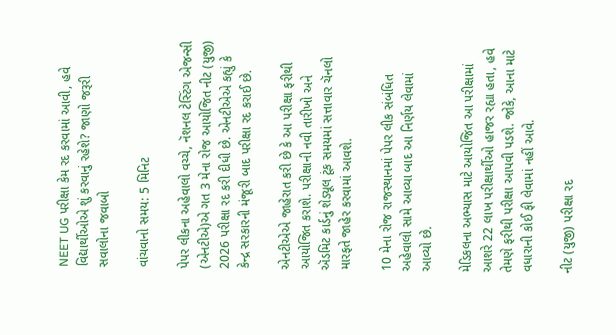NEET UG પરીક્ષા કેમ રદ કરવામાં આવી, હવે વિદ્યાર્થીઓએ શું કરવાનું રહેશે? જાણો જરૂરી સવાલોના જવાબો

વાંચવાનો સમય: 5 મિનિટ

પેપર લીકના અહેવાલો વચ્ચે, નૅશનલ ટેસ્ટિંગ એજન્સી (એનટીએ)એ ગત 3 મેના રોજ આયોજિત નીટ (યુજી) 2026 પરીક્ષા રદ કરી દીધી છે. એનટીએએ કહ્યું કે કેન્દ્ર સરકારની મંજૂરી બાદ પરીક્ષા રદ કરાઈ છે.

એનટીએએ જાહેરાત કરી છે કે આ પરીક્ષા ફરીથી આયોજિત કરાશે. પરીક્ષાની નવી તારીખો અને ઍડમિટ કાર્ડનું શેડ્યૂલ ટૂંક સમયમાં સત્તાવાર ચૅનલો મારફતે જાહેર કરવામાં આવશે.

10 મેના રોજ રાજસ્થાનમાં પેપર લીક સંબંધિત અહેવાલો સામે આવ્યા બાદ આ નિર્ણય લેવામાં આવ્યો છે.

મેડિકલના અભ્યાસ માટે આયોજિત આ પરીક્ષામાં આશરે 22 લાખ પરીક્ષાર્થીઓ હાજર રહ્યા હતા, હવે તેમણે ફરીથી પરીક્ષા આપવી પડશે. જોકે, આના માટે વધારાની કોઈ ફી લેવામાં નહીં આવે.

નીટ (યુજી) પરીક્ષા રદ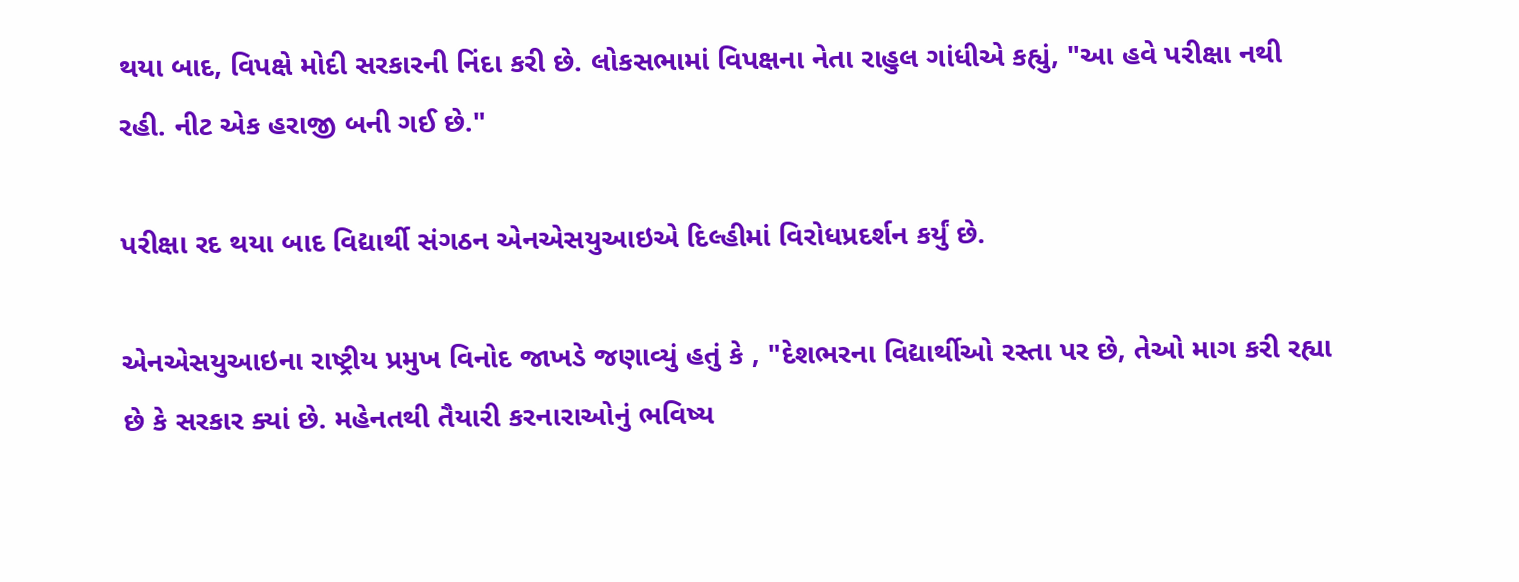થયા બાદ, વિપક્ષે મોદી સરકારની નિંદા કરી છે. લોકસભામાં વિપક્ષના નેતા રાહુલ ગાંધીએ કહ્યું, "આ હવે પરીક્ષા નથી રહી. નીટ એક હરાજી બની ગઈ છે."

પરીક્ષા રદ થયા બાદ વિદ્યાર્થી સંગઠન એનએસયુઆઇએ દિલ્હીમાં વિરોધપ્રદર્શન કર્યું છે.

એનએસયુઆઇના રાષ્ટ્રીય પ્રમુખ વિનોદ જાખડે જણાવ્યું હતું કે , "દેશભરના વિદ્યાર્થીઓ રસ્તા પર છે, તેઓ માગ કરી રહ્યા છે કે સરકાર ક્યાં છે. મહેનતથી તૈયારી કરનારાઓનું ભવિષ્ય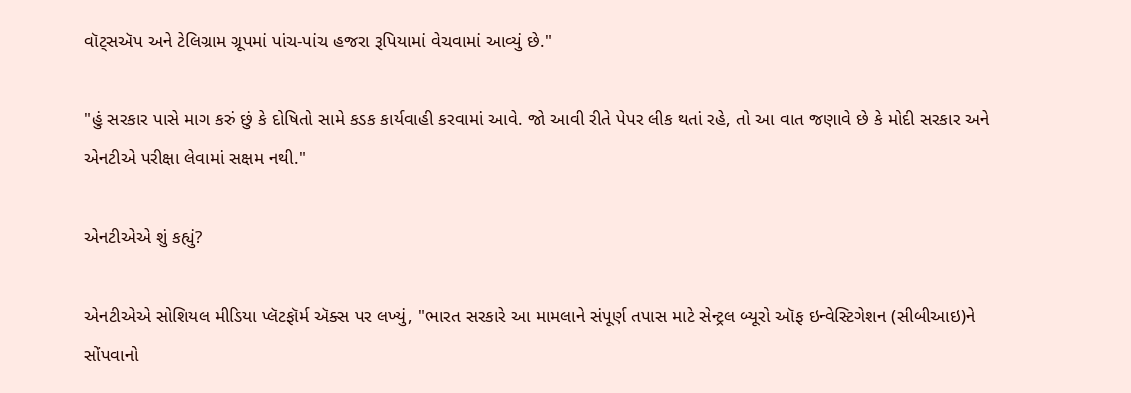વૉટ્સઍપ અને ટેલિગ્રામ ગ્રૂપમાં પાંચ-પાંચ હજરા રૂપિયામાં વેચવામાં આવ્યું છે."

"હું સરકાર પાસે માગ કરું છું કે દોષિતો સામે કડક કાર્યવાહી કરવામાં આવે. જો આવી રીતે પેપર લીક થતાં રહે, તો આ વાત જણાવે છે કે મોદી સરકાર અને એનટીએ પરીક્ષા લેવામાં સક્ષમ નથી."

એનટીએએ શું કહ્યું?

એનટીએએ સોશિયલ મીડિયા પ્લૅટફૉર્મ ઍક્સ પર લખ્યું, "ભારત સરકારે આ મામલાને સંપૂર્ણ તપાસ માટે સેન્ટ્રલ બ્યૂરો ઑફ ઇન્વેસ્ટિગેશન (સીબીઆઇ)ને સોંપવાનો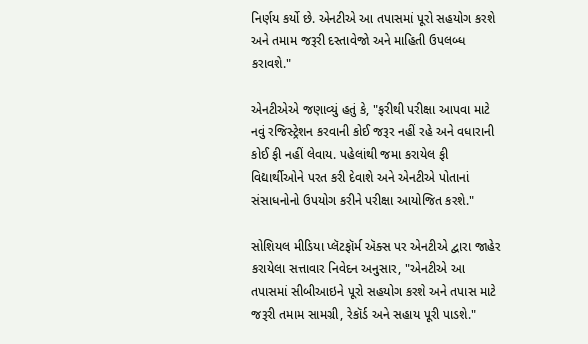નિર્ણય કર્યો છે. એનટીએ આ તપાસમાં પૂરો સહયોગ કરશે અને તમામ જરૂરી દસ્તાવેજો અને માહિતી ઉપલબ્ધ કરાવશે."

એનટીએએ જણાવ્યું હતું કે, "ફરીથી પરીક્ષા આપવા માટે નવું રજિસ્ટ્રેશન કરવાની કોઈ જરૂર નહીં રહે અને વધારાની કોઈ ફી નહીં લેવાય. પહેલાંથી જમા કરાયેલ ફી વિદ્યાર્થીઓને પરત કરી દેવાશે અને એનટીએ પોતાનાં સંસાધનોનો ઉપયોગ કરીને પરીક્ષા આયોજિત કરશે."

સોશિયલ મીડિયા પ્લૅટફૉર્મ ઍક્સ પર એનટીએ દ્વારા જાહેર કરાયેલા સત્તાવાર નિવેદન અનુસાર, "એનટીએ આ તપાસમાં સીબીઆઇને પૂરો સહયોગ કરશે અને તપાસ માટે જરૂરી તમામ સામગ્રી, રેકૉર્ડ અને સહાય પૂરી પાડશે."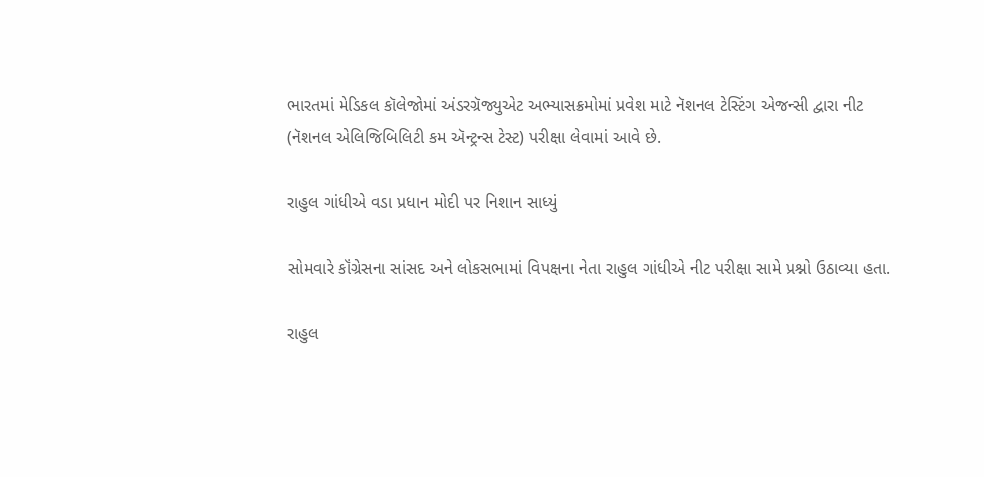ભારતમાં મેડિકલ કૉલેજોમાં અંડરગ્રૅજ્યુએટ અભ્યાસક્રમોમાં પ્રવેશ માટે નૅશનલ ટેસ્ટિંગ એજન્સી દ્વારા નીટ (નૅશનલ એલિજિબિલિટી કમ ઍન્ટ્રન્સ ટેસ્ટ) પરીક્ષા લેવામાં આવે છે.

રાહુલ ગાંધીએ વડા પ્રધાન મોદી પર નિશાન સાધ્યું

સોમવારે કૉંગ્રેસના સાંસદ અને લોકસભામાં વિપક્ષના નેતા રાહુલ ગાંધીએ નીટ પરીક્ષા સામે પ્રશ્નો ઉઠાવ્યા હતા.

રાહુલ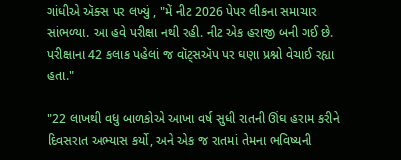ગાંધીએ ઍક્સ પર લખ્યું , "મેં નીટ 2026 પેપર લીકના સમાચાર સાંભળ્યા. આ હવે પરીક્ષા નથી રહી. નીટ એક હરાજી બની ગઈ છે. પરીક્ષાના 42 કલાક પહેલાં જ વૉટ્સઍપ પર ઘણા પ્રશ્નો વેચાઈ રહ્યા હતા."

"22 લાખથી વધુ બાળકોએ આખા વર્ષ સુધી રાતની ઊંઘ હરામ કરીને દિવસરાત અભ્યાસ કર્યો, અને એક જ રાતમાં તેમના ભવિષ્યની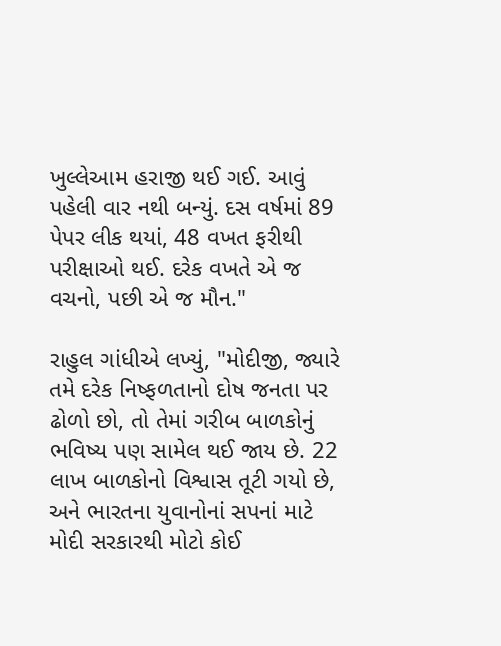ખુલ્લેઆમ હરાજી થઈ ગઈ. આવું પહેલી વાર નથી બન્યું. દસ વર્ષમાં 89 પેપર લીક થયાં, 48 વખત ફરીથી પરીક્ષાઓ થઈ. દરેક વખતે એ જ વચનો, પછી એ જ મૌન."

રાહુલ ગાંધીએ લખ્યું, "મોદીજી, જ્યારે તમે દરેક નિષ્ફળતાનો દોષ જનતા પર ઢોળો છો, તો તેમાં ગરીબ બાળકોનું ભવિષ્ય પણ સામેલ થઈ જાય છે. 22 લાખ બાળકોનો વિશ્વાસ તૂટી ગયો છે, અને ભારતના યુવાનોનાં સપનાં માટે મોદી સરકારથી મોટો કોઈ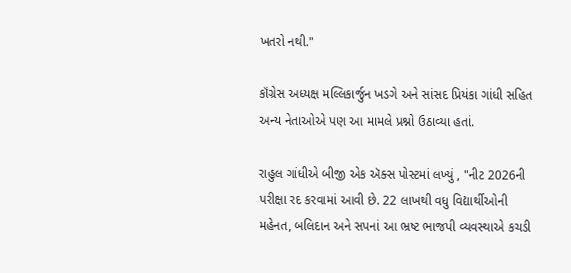ખતરો નથી."

કૉંગ્રેસ અધ્યક્ષ મલ્લિકાર્જુન ખડગે અને સાંસદ પ્રિયંકા ગાંધી સહિત અન્ય નેતાઓએ પણ આ મામલે પ્રશ્નો ઉઠાવ્યા હતાં.

રાહુલ ગાંધીએ બીજી એક ઍક્સ પોસ્ટમાં લખ્યું , "નીટ 2026ની પરીક્ષા રદ કરવામાં આવી છે. 22 લાખથી વધુ વિદ્યાર્થીઓની મહેનત, બલિદાન અને સપનાં આ ભ્રષ્ટ ભાજપી વ્યવસ્થાએ કચડી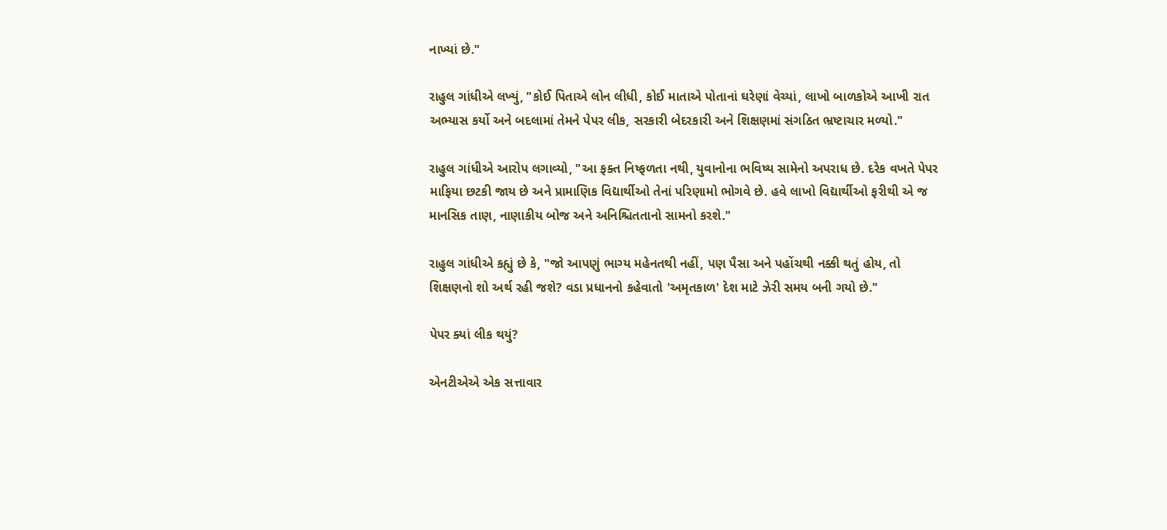નાખ્યાં છે."

રાહુલ ગાંધીએ લખ્યું, "કોઈ પિતાએ લોન લીધી, કોઈ માતાએ પોતાનાં ઘરેણાં વેચ્યાં, લાખો બાળકોએ આખી રાત અભ્યાસ કર્યો અને બદલામાં તેમને પેપર લીક, સરકારી બેદરકારી અને શિક્ષણમાં સંગઠિત ભ્રષ્ટાચાર મળ્યો."

રાહુલ ગાંધીએ આરોપ લગાવ્યો, "આ ફક્ત નિષ્ફળતા નથી, યુવાનોના ભવિષ્ય સામેનો અપરાધ છે. દરેક વખતે પેપર માફિયા છટકી જાય છે અને પ્રામાણિક વિદ્યાર્થીઓ તેનાં પરિણામો ભોગવે છે. હવે લાખો વિદ્યાર્થીઓ ફરીથી એ જ માનસિક તાણ, નાણાકીય બોજ અને અનિશ્ચિતતાનો સામનો કરશે."

રાહુલ ગાંધીએ કહ્યું છે કે, "જો આપણું ભાગ્ય મહેનતથી નહીં, પણ પૈસા અને પહોંચથી નક્કી થતું હોય, તો શિક્ષણનો શો અર્થ રહી જશે? વડા પ્રધાનનો કહેવાતો 'અમૃતકાળ' દેશ માટે ઝેરી સમય બની ગયો છે."

પેપર ક્યાં લીક થયું?

એનટીએએ એક સત્તાવાર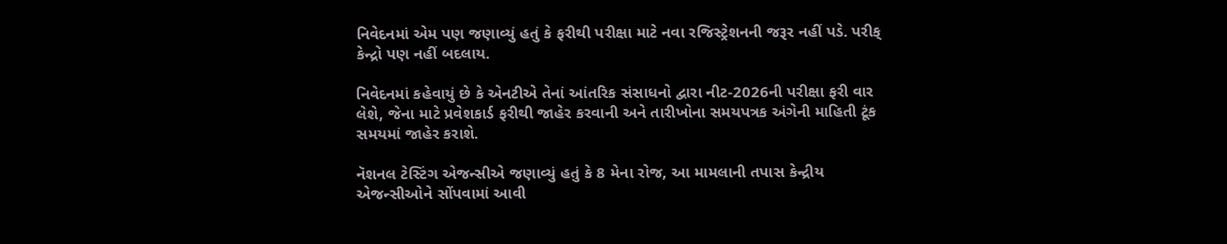નિવેદનમાં એમ પણ જણાવ્યું હતું કે ફરીથી પરીક્ષા માટે નવા રજિસ્ટ્રેશનની જરૂર નહીં પડે. પરીક્ કેન્દ્રો પણ નહીં બદલાય.

નિવેદનમાં કહેવાયું છે કે એનટીએ તેનાં આંતરિક સંસાધનો દ્વારા નીટ-2026ની પરીક્ષા ફરી વાર લેશે, જેના માટે પ્રવેશકાર્ડ ફરીથી જાહેર કરવાની અને તારીખોના સમયપત્રક અંગેની માહિતી ટૂંક સમયમાં જાહેર કરાશે.

નૅશનલ ટેસ્ટિંગ એજન્સીએ જણાવ્યું હતું કે 8 મેના રોજ, આ મામલાની તપાસ કેન્દ્રીય એજન્સીઓને સોંપવામાં આવી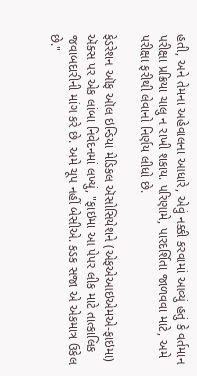હતી, અને તેમના અહેવાલના આધારે, એવું નક્કી કરવામાં આવ્યું હતું કે વર્તમાન પરીક્ષા પ્રક્રિયા ચાલુ ન રાખી શકાય. પરિણામે, પારદર્શિતા જાળવવા માટે, અમે પરીક્ષા ફરીથી લેવાનો નિર્ણય લીધો છે.

ફેડરેશન ઑફ ઑલ ઇન્ડિયા મેડિકલ ઍસોસિયેશને (એફએઆઇએમએ-ફાઇમા) ઍક્સ પર એક લાંબા નિવેદનમાં લખ્યું, "ફાઇમા આ પેપર લીક માટે તાત્કાલિક જવાબદારીની માંગ કરે છે. અમે ચૂપ નહીં બેસીએ. કડક સજા એ એકમાત્ર ઉકેલ છે."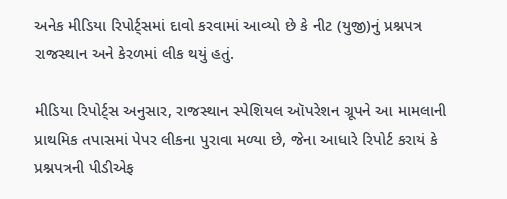અનેક મીડિયા રિપોર્ટ્સમાં દાવો કરવામાં આવ્યો છે કે નીટ (યુજી)નું પ્રશ્નપત્ર રાજસ્થાન અને કેરળમાં લીક થયું હતું.

મીડિયા રિપોર્ટ્સ અનુસાર, રાજસ્થાન સ્પેશિયલ ઑપરેશન ગ્રૂપને આ મામલાની પ્રાથમિક તપાસમાં પેપર લીકના પુરાવા મળ્યા છે, જેના આધારે રિપોર્ટ કરાયં કે પ્રશ્નપત્રની પીડીએફ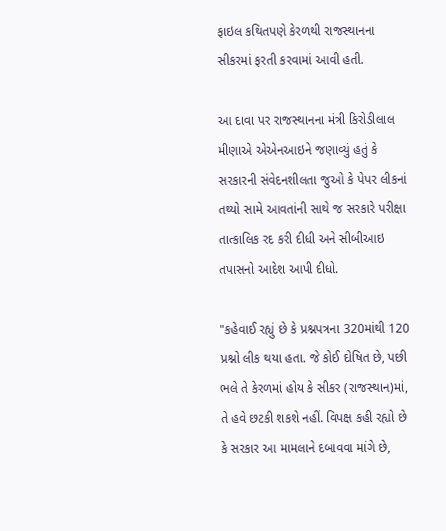ફાઇલ કથિતપણે કેરળથી રાજસ્થાનના સીકરમાં ફરતી કરવામાં આવી હતી.

આ દાવા પર રાજસ્થાનના મંત્રી કિરોડીલાલ મીણાએ એએનઆઇને જણાવ્યું હતું કે સરકારની સંવેદનશીલતા જુઓ કે પેપર લીકનાં તથ્યો સામે આવતાંની સાથે જ સરકારે પરીક્ષા તાત્કાલિક રદ કરી દીધી અને સીબીઆઇ તપાસનો આદેશ આપી દીધો.

"કહેવાઈ રહ્યું છે કે પ્રશ્નપત્રના 320માંથી 120 પ્રશ્નો લીક થયા હતા. જે કોઈ દોષિત છે, પછી ભલે તે કેરળમાં હોય કે સીકર (રાજસ્થાન)માં, તે હવે છટકી શકશે નહીં. વિપક્ષ કહી રહ્યો છે કે સરકાર આ મામલાને દબાવવા માંગે છે,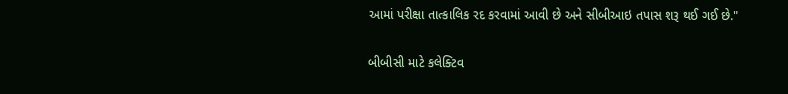આમાં પરીક્ષા તાત્કાલિક રદ કરવામાં આવી છે અને સીબીઆઇ તપાસ શરૂ થઈ ગઈ છે."

બીબીસી માટે કલેક્ટિવ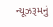ન્યૂઝરૂમનું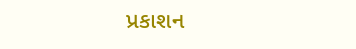પ્રકાશન